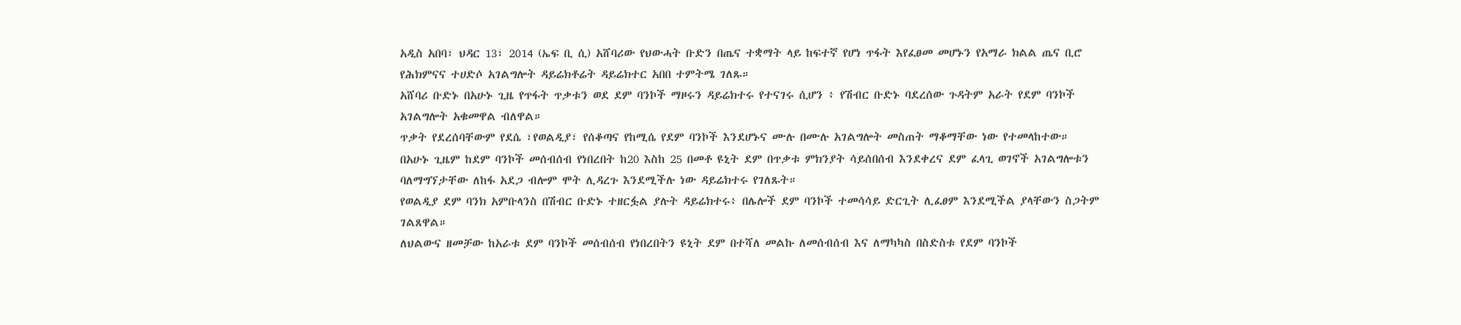አዲስ አበባ፣ ህዳር 13፣ 2014 (ኤፍ ቢ ሲ) አሸባሪው የህውሓት ቡድን በጤና ተቋማት ላይ ከፍተኛ የሆነ ጥፋት እየፈፀመ መሆኑን የአማራ ክልል ጤና ቢሮ የሕክምናና ተሀድሶ አገልግሎት ዳይሬክቶሬት ዳይሬክተር አበበ ተምትሜ ገለጹ።
አሸባሪ ቡድኑ በአሁኑ ጊዜ የጥፋት ጥቃቱን ወደ ደም ባንኮች ማዞሩን ዳይሬክተሩ የተናገሩ ሲሆን ፥ የሽብር ቡድኑ ባደረሰው ጉዳትም አራት የደም ባንኮች አገልግሎት አቁመዋል ብለዋል።
ጥቃት የደረሰባቸውም የደሴ ፣የወልዲያ፣ የሰቆጣና የከሚሴ የደም ባንኮች እንደሆኑና ሙሉ በሙሉ አገልግሎት መስጠት ማቆማቸው ነው የተመላከተው።
በአሁኑ ጊዜም ከደም ባንኮች መሰብሰብ የነበረበት ከ20 እስከ 25 በመቶ ዩኒት ደም በጥቃቱ ምክንያት ሳይሰበሰብ እንደቀረና ደም ፈላጊ ወገኖች አገልግሎቱን ባለማግኘታቸው ለከፋ አደጋ ብሎም ሞት ሊዳረጉ እንደሚችሉ ነው ዳይሬክተሩ የገለጹት።
የወልዲያ ደም ባንክ አምቡላንስ በሽብር ቡድኑ ተዘርፏል ያሉት ዳይሬክተሩ፥ በሌሎች ደም ባንኮች ተመሳሳይ ድርጊት ሊፈፀም እንደሚችል ያላቸውን ስጋትም ገልጸዋል።
ለህልውና ዘመቻው ከአራቱ ደም ባንኮች መሰብሰብ የነበረበትን ዩኒት ደም በተሻለ መልኩ ለመሰብሰብ እና ለማካካስ በስድስቱ የደም ባንኮች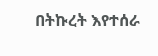በትኩረት እየተሰራ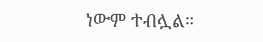ነውም ተብሏል።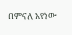በምናለ አየነው